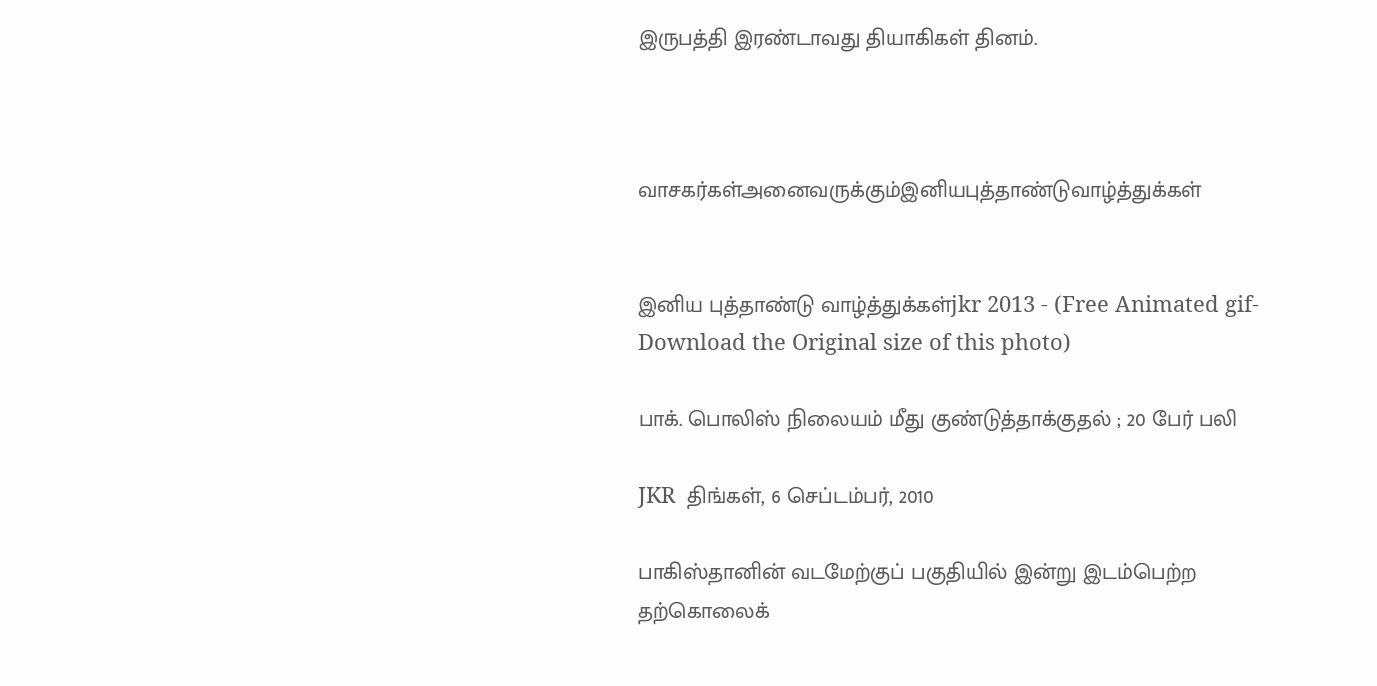இருபத்தி இரண்டாவது தியாகிகள் தினம்.



வாசகர்கள்அனைவருக்கும்இனியபுத்தாண்டுவாழ்த்துக்கள்


இனிய புத்தாண்டு வாழ்த்துக்கள்jkr 2013 - (Free Animated gif-Download the Original size of this photo)

பாக். பொலிஸ் நிலையம் மீது குண்டுத்தாக்குதல் ; 20 பேர் பலி

JKR  திங்கள், 6 செப்டம்பர், 2010

பாகிஸ்தானின் வடமேற்குப் பகுதியில் இன்று இடம்பெற்ற தற்கொலைக்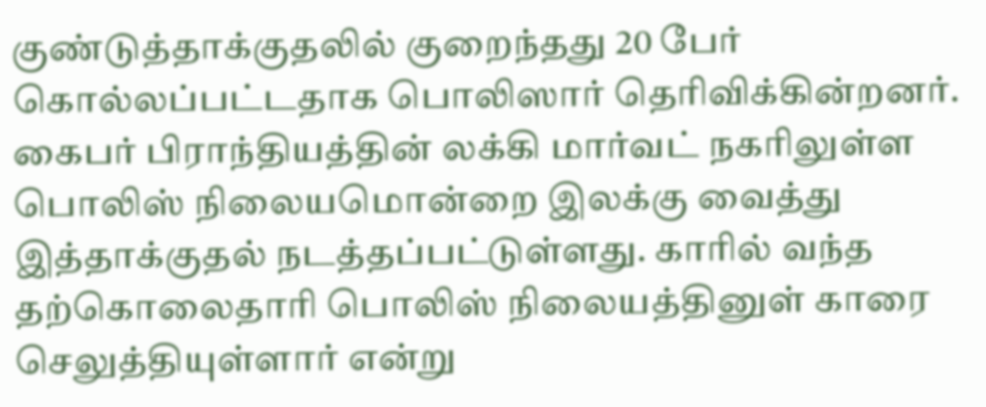குண்டுத்தாக்குதலில் குறைந்தது 20 பேர் கொல்லப்பட்டதாக பொலிஸார் தெரிவிக்கின்றனர்.
கைபர் பிராந்தியத்தின் லக்கி மார்வட் நகரிலுள்ள பொலிஸ் நிலையமொன்றை இலக்கு வைத்து இத்தாக்குதல் நடத்தப்பட்டுள்ளது. காரில் வந்த தற்கொலைதாரி பொலிஸ் நிலையத்தினுள் காரை செலுத்தியுள்ளார் என்று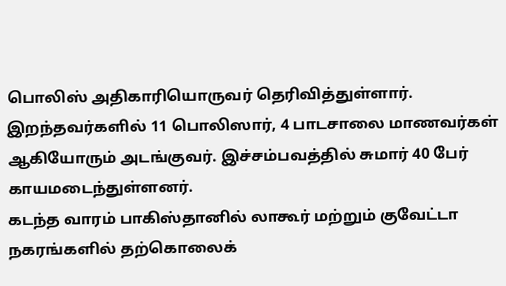பொலிஸ் அதிகாரியொருவர் தெரிவித்துள்ளார்.
இறந்தவர்களில் 11 பொலிஸார், 4 பாடசாலை மாணவர்கள் ஆகியோரும் அடங்குவர். இச்சம்பவத்தில் சுமார் 40 பேர் காயமடைந்துள்ளனர்.
கடந்த வாரம் பாகிஸ்தானில் லாகூர் மற்றும் குவேட்டா நகரங்களில் தற்கொலைக்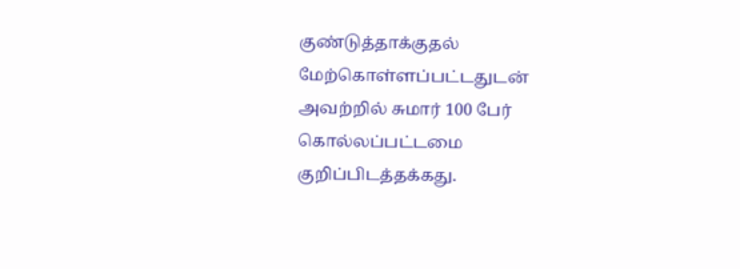குண்டுத்தாக்குதல் மேற்கொள்ளப்பட்டதுடன் அவற்றில் சுமார் 100 பேர் கொல்லப்பட்டமை குறிப்பிடத்தக்கது.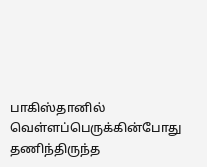பாகிஸ்தானில் வெள்ளப்பெருக்கின்போது தணிந்திருந்த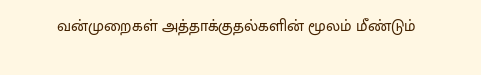வன்முறைகள் அத்தாக்குதல்களின் மூலம் மீண்டும்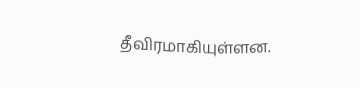தீவிரமாகியுள்ளன.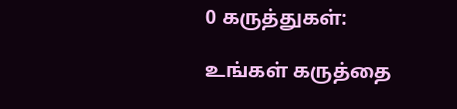0 கருத்துகள்:

உங்கள் கருத்தை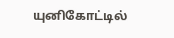யுனிகோட்டில்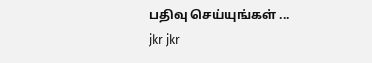பதிவு செய்யுங்கள் ...
jkr jkr